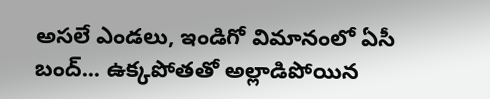అసలే ఎండలు, ఇండిగో విమానంలో ఏసీ బంద్... ఉక్కపోతతో అల్లాడిపోయిన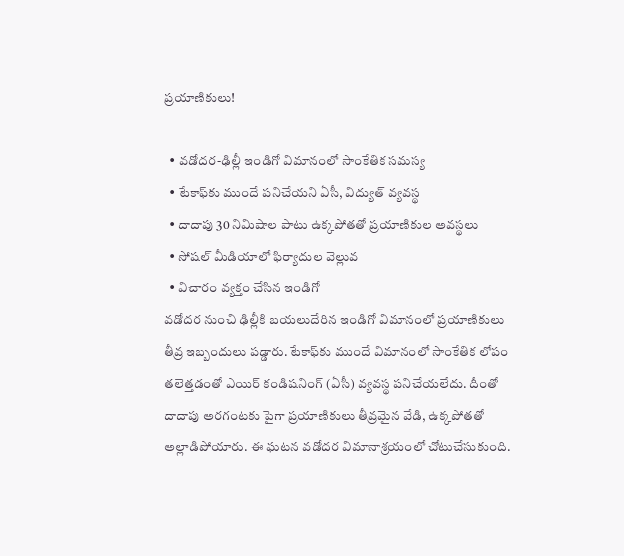ప్రయాణికులు!

  • వడోదర-ఢిల్లీ ఇండిగో విమానంలో సాంకేతిక సమస్య
  • టేకాఫ్‌కు ముందే పనిచేయని ఏసీ, విద్యుత్ వ్యవస్థ
  • దాదాపు 30 నిమిషాల పాటు ఉక్కపోతతో ప్రయాణికుల అవస్థలు
  • సోషల్ మీడియాలో ఫిర్యాదుల వెల్లువ
  • విచారం వ్యక్తం చేసిన ఇండిగో
వడోదర నుంచి ఢిల్లీకి బయలుదేరిన ఇండిగో విమానంలో ప్రయాణికులు తీవ్ర ఇబ్బందులు పడ్డారు. టేకాఫ్‌కు ముందే విమానంలో సాంకేతిక లోపం తలెత్తడంతో ఎయిర్ కండిషనింగ్ (ఏసీ) వ్యవస్థ పనిచేయలేదు. దీంతో దాదాపు అరగంటకు పైగా ప్రయాణికులు తీవ్రమైన వేడి, ఉక్కపోతతో అల్లాడిపోయారు. ఈ ఘటన వడోదర విమానాశ్రయంలో చోటుచేసుకుంది.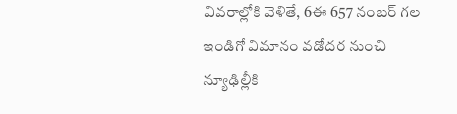వివరాల్లోకి వెళితే, 6ఈ 657 నంబర్ గల ఇండిగో విమానం వడోదర నుంచి న్యూఢిల్లీకి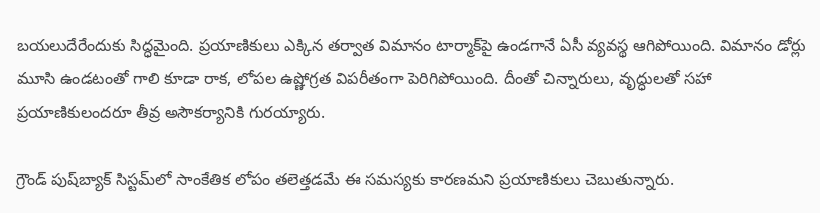బయలుదేరేందుకు సిద్ధమైంది. ప్రయాణికులు ఎక్కిన తర్వాత విమానం టార్మాక్‌పై ఉండగానే ఏసీ వ్యవస్థ ఆగిపోయింది. విమానం డోర్లు మూసి ఉండటంతో గాలి కూడా రాక, లోపల ఉష్ణోగ్రత విపరీతంగా పెరిగిపోయింది. దీంతో చిన్నారులు, వృద్ధులతో సహా ప్రయాణికులందరూ తీవ్ర అసౌకర్యానికి గురయ్యారు.

గ్రౌండ్ పుష్‌బ్యాక్ సిస్టమ్‌లో సాంకేతిక లోపం తలెత్తడమే ఈ సమస్యకు కారణమని ప్రయాణికులు చెబుతున్నారు.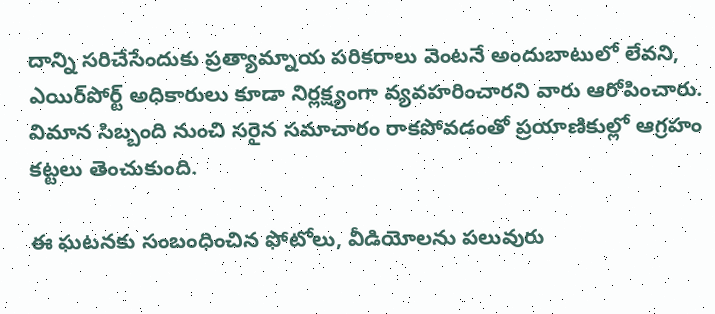దాన్ని సరిచేసేందుకు ప్రత్యామ్నాయ పరికరాలు వెంటనే అందుబాటులో లేవని, ఎయిర్‌పోర్ట్ అధికారులు కూడా నిర్లక్ష్యంగా వ్యవహరించారని వారు ఆరోపించారు. విమాన సిబ్బంది నుంచి సరైన సమాచారం రాకపోవడంతో ప్రయాణికుల్లో ఆగ్రహం కట్టలు తెంచుకుంది.

ఈ ఘటనకు సంబంధించిన ఫోటోలు, వీడియోలను పలువురు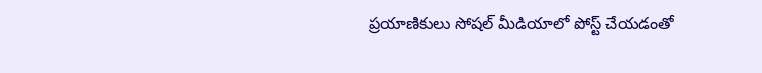ప్రయాణికులు సోషల్ మీడియాలో పోస్ట్ చేయడంతో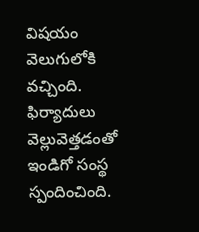విషయం వెలుగులోకి వచ్చింది. ఫిర్యాదులు వెల్లువెత్తడంతో ఇండిగో సంస్థ స్పందించింది.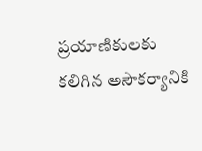ప్రయాణికులకు కలిగిన అసౌకర్యానికి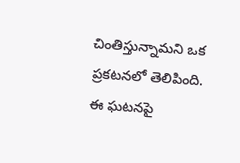చింతిస్తున్నామని ఒక ప్రకటనలో తెలిపింది. ఈ ఘటనపై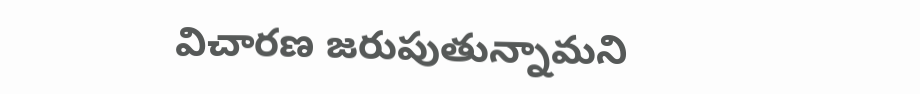విచారణ జరుపుతున్నామని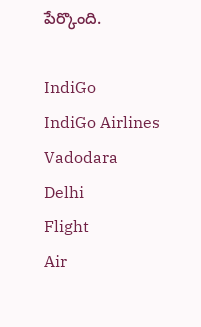పేర్కొంది.

IndiGo
IndiGo Airlines
Vadodara
Delhi
Flight
Air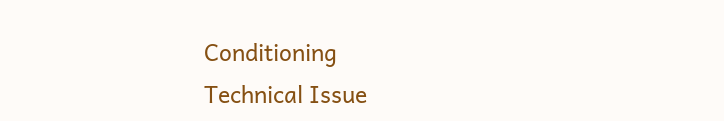Conditioning
Technical Issue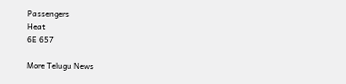Passengers
Heat
6E 657

More Telugu News